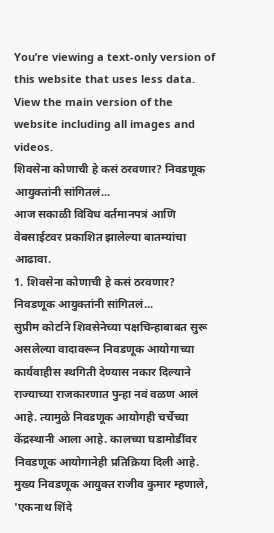You’re viewing a text-only version of this website that uses less data. View the main version of the website including all images and videos.
शिवसेना कोणाची हे कसं ठरवणार? निवडणूक आयुक्तांनी सांगितलं...
आज सकाळी विविध वर्तमानपत्रं आणि वेबसाईटवर प्रकाशित झालेल्या बातम्यांचा आढावा.
1. शिवसेना कोणाची हे कसं ठरवणार? निवडणूक आयुक्तांनी सांगितलं...
सुप्रीम कोर्टाने शिवसेनेच्या पक्षचिन्हाबाबत सुरू असलेल्या वादावरून निवडणूक आयोगाच्या कार्यवाहीस स्थगिती देण्यास नकार दिल्याने राज्याच्या राजकारणात पुन्हा नवं वळण आलं आहे. त्यामुळे निवडणूक आयोगही चर्चेच्या केंद्रस्थानी आला आहे. कालच्या घडामोडींवर निवडणूक आयोगानेही प्रतिक्रिया दिली आहे.
मुख्य निवडणूक आयुक्त राजीव कुमार म्हणाले, 'एकनाथ शिंदे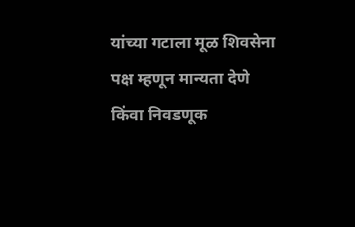यांच्या गटाला मूळ शिवसेना पक्ष म्हणून मान्यता देणे किंवा निवडणूक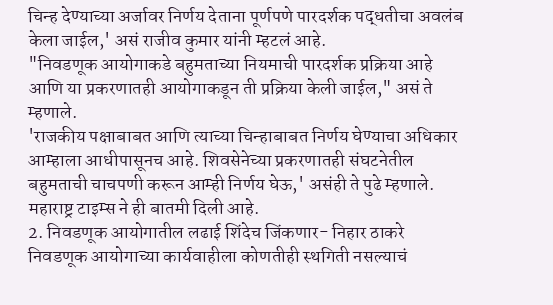चिन्ह देण्याच्या अर्जावर निर्णय देताना पूर्णपणे पारदर्शक पद्धतीचा अवलंब केला जाईल,' असं राजीव कुमार यांनी म्हटलं आहे.
"निवडणूक आयोगाकडे बहुमताच्या नियमाची पारदर्शक प्रक्रिया आहे आणि या प्रकरणातही आयोगाकडून ती प्रक्रिया केली जाईल," असं ते म्हणाले.
'राजकीय पक्षाबाबत आणि त्याच्या चिन्हाबाबत निर्णय घेण्याचा अधिकार आम्हाला आधीपासूनच आहे. शिवसेनेच्या प्रकरणातही संघटनेतील बहुमताची चाचपणी करून आम्ही निर्णय घेऊ,' असंही ते पुढे म्हणाले.
महाराष्ट्र टाइम्स ने ही बातमी दिली आहे.
2. निवडणूक आयोगातील लढाई शिंदेच जिंकणार- निहार ठाकरे
निवडणूक आयोगाच्या कार्यवाहीला कोणतीही स्थगिती नसल्याचं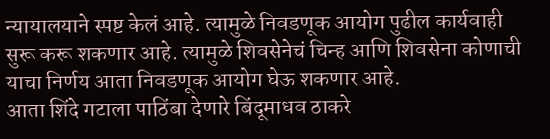न्यायालयाने स्पष्ट केलं आहे. त्यामुळे निवडणूक आयोग पुढील कार्यवाही सुरू करू शकणार आहे. त्यामुळे शिवसेनेचं चिन्ह आणि शिवसेना कोणाची याचा निर्णय आता निवडणूक आयोग घेऊ शकणार आहे.
आता शिंदे गटाला पाठिंबा देणारे बिंदूमाधव ठाकरे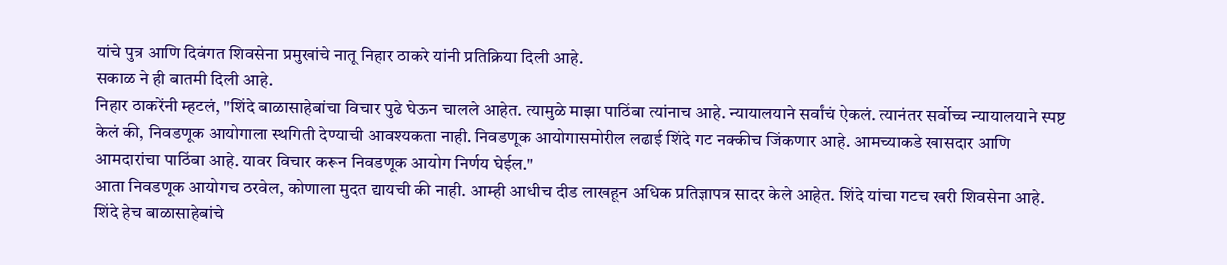यांचे पुत्र आणि दिवंगत शिवसेना प्रमुखांचे नातू निहार ठाकरे यांनी प्रतिक्रिया दिली आहे.
सकाळ ने ही बातमी दिली आहे.
निहार ठाकरेंनी म्हटलं, "शिंदे बाळासाहेबांचा विचार पुढे घेऊन चालले आहेत. त्यामुळे माझा पाठिंबा त्यांनाच आहे. न्यायालयाने सर्वांचं ऐकलं. त्यानंतर सर्वोच्च न्यायालयाने स्पष्ट केलं की, निवडणूक आयोगाला स्थगिती देण्याची आवश्यकता नाही. निवडणूक आयोगासमोरील लढाई शिंदे गट नक्कीच जिंकणार आहे. आमच्याकडे खासदार आणि आमदारांचा पाठिंबा आहे. यावर विचार करून निवडणूक आयोग निर्णय घेईल."
आता निवडणूक आयोगच ठरवेल, कोणाला मुदत द्यायची की नाही. आम्ही आधीच दीड लाखहून अधिक प्रतिज्ञापत्र सादर केले आहेत. शिंदे यांचा गटच खरी शिवसेना आहे. शिंदे हेच बाळासाहेबांचे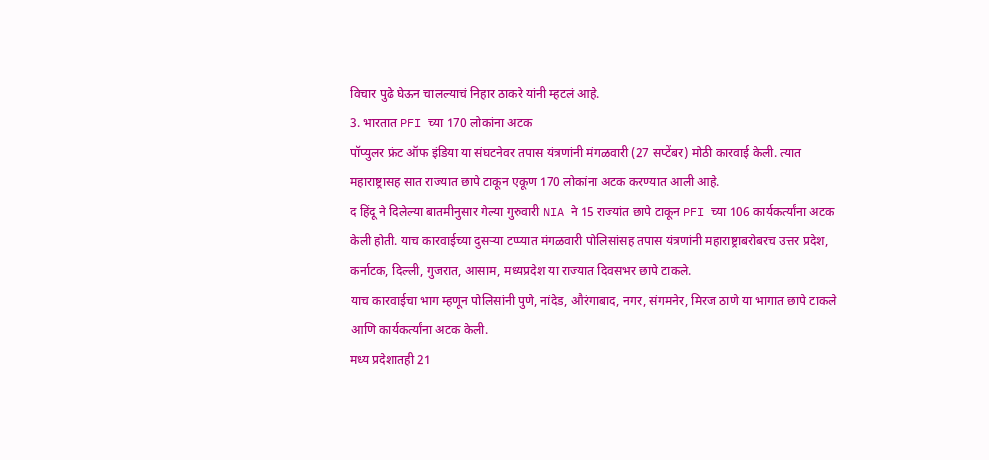विचार पुढे घेऊन चालल्याचं निहार ठाकरे यांनी म्हटलं आहे.
3. भारतात PFI च्या 170 लोकांना अटक
पॉप्युलर फ्रंट ऑफ इंडिया या संघटनेवर तपास यंत्रणांनी मंगळवारी (27 सप्टेंबर) मोठी कारवाई केली. त्यात महाराष्ट्रासह सात राज्यात छापे टाकून एकूण 170 लोकांना अटक करण्यात आली आहे.
द हिंदू ने दिलेल्या बातमीनुसार गेल्या गुरुवारी NIA ने 15 राज्यांत छापे टाकून PFI च्या 106 कार्यकर्त्यांना अटक केली होती. याच कारवाईच्या दुसऱ्या टप्प्यात मंगळवारी पोलिसांसह तपास यंत्रणांनी महाराष्ट्राबरोबरच उत्तर प्रदेश, कर्नाटक, दिल्ली, गुजरात, आसाम, मध्यप्रदेश या राज्यात दिवसभर छापे टाकले.
याच कारवाईचा भाग म्हणून पोलिसांनी पुणे, नांदेड, औरंगाबाद, नगर, संगमनेर, मिरज ठाणे या भागात छापे टाकले आणि कार्यकर्त्यांना अटक केली.
मध्य प्रदेशातही 21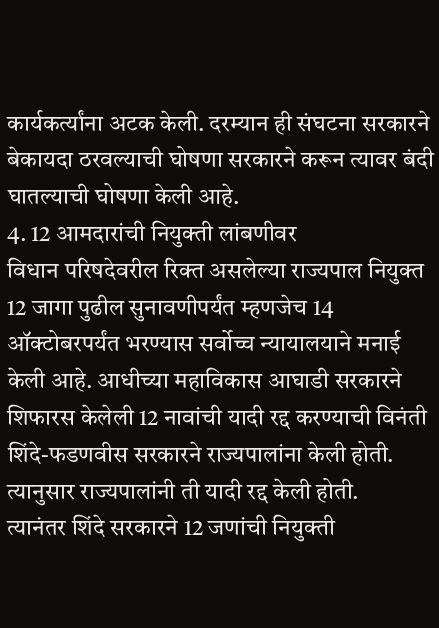कार्यकर्त्यांना अटक केली. दरम्यान ही संघटना सरकारने बेकायदा ठरवल्याची घोषणा सरकारने करून त्यावर बंदी घातल्याची घोषणा केली आहे.
4. 12 आमदारांची नियुक्ती लांबणीवर
विधान परिषदेवरील रिक्त असलेल्या राज्यपाल नियुक्त 12 जागा पुढील सुनावणीपर्यंत म्हणजेच 14 ऑक्टोबरपर्यंत भरण्यास सर्वोच्च न्यायालयाने मनाई केली आहे. आधीच्या महाविकास आघाडी सरकारने शिफारस केलेली 12 नावांची यादी रद्द करण्याची विनंती शिंदे-फडणवीस सरकारने राज्यपालांना केली होती. त्यानुसार राज्यपालांनी ती यादी रद्द केली होती.
त्यानंतर शिंदे सरकारने 12 जणांची नियुक्ती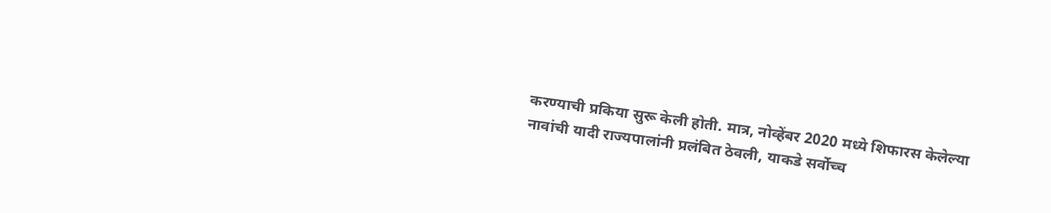करण्याची प्रकिया सुरू केली होती. मात्र, नोव्हेंबर 2020 मध्ये शिफारस केलेल्या नावांची यादी राज्यपालांनी प्रलंबित ठेवली, याकडे सर्वोच्च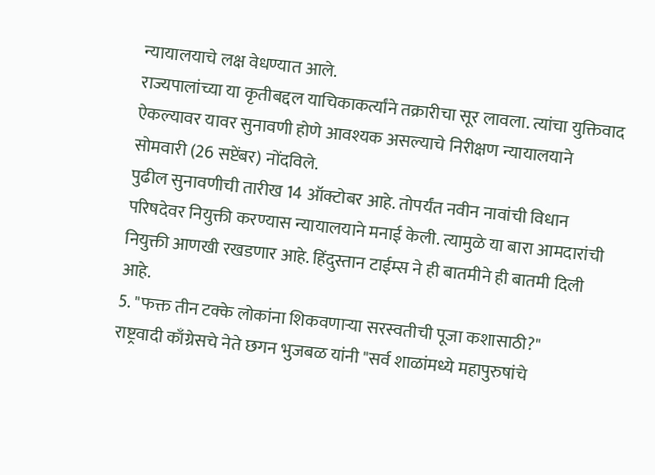न्यायालयाचे लक्ष वेधण्यात आले.
राज्यपालांच्या या कृतीबद्दल याचिकाकर्त्यांने तक्रारीचा सूर लावला. त्यांचा युक्तिवाद ऐकल्यावर यावर सुनावणी होणे आवश्यक असल्याचे निरीक्षण न्यायालयाने सोमवारी (26 सप्टेंबर) नोंदविले.
पुढील सुनावणीची तारीख 14 ऑक्टोबर आहे. तोपर्यंत नवीन नावांची विधान परिषदेवर नियुक्ती करण्यास न्यायालयाने मनाई केली. त्यामुळे या बारा आमदारांची नियुक्ती आणखी रखडणार आहे. हिंदुस्तान टाईम्स ने ही बातमीने ही बातमी दिली आहे.
5. "फक्त तीन टक्के लोकांना शिकवणाऱ्या सरस्वतीची पूजा कशासाठी?"
राष्ट्रवादी काँग्रेसचे नेते छगन भुजबळ यांनी "सर्व शाळांमध्ये महापुरुषांचे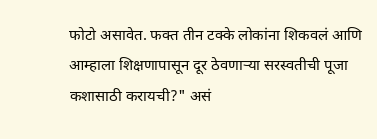फोटो असावेत. फक्त तीन टक्के लोकांना शिकवलं आणि आम्हाला शिक्षणापासून दूर ठेवणाऱ्या सरस्वतीची पूजा कशासाठी करायची?" असं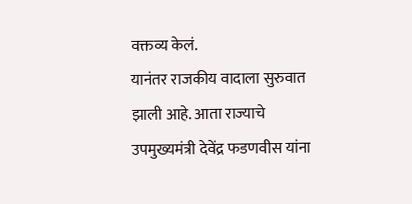वक्तव्य केलं.
यानंतर राजकीय वादाला सुरुवात झाली आहे. आता राज्याचे उपमुख्यमंत्री देवेंद्र फडणवीस यांना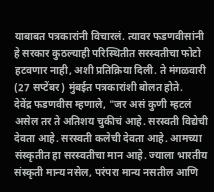याबाबत पत्रकारांनी विचारलं. त्यावर फडणवीसांनी हे सरकार कुठल्याही परिस्थितीत सरस्वतीचा फोटो हटवणार नाही, अशी प्रतिक्रिया दिली. ते मंगळवारी (27 सप्टेंबर) मुंबईत पत्रकारांशी बोलत होते.
देवेंद्र फडणवीस म्हणाले, "जर असं कुणी म्हटलं असेल तर ते अतिशय चुकीचं आहे. सरस्वती विद्येची देवता आहे. सरस्वती कलेची देवता आहे. आमच्या संस्कृतीत हा सरस्वतीचा मान आहे. ज्याला भारतीय संस्कृती मान्य नसेल, परंपरा मान्य नसतील आणि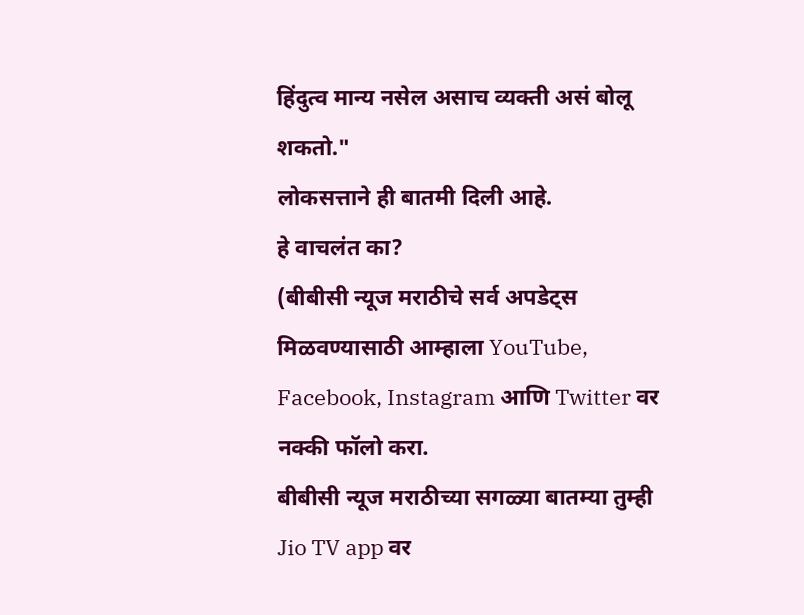हिंदुत्व मान्य नसेल असाच व्यक्ती असं बोलू शकतो."
लोकसत्ताने ही बातमी दिली आहे.
हे वाचलंत का?
(बीबीसी न्यूज मराठीचे सर्व अपडेट्स मिळवण्यासाठी आम्हाला YouTube, Facebook, Instagram आणि Twitter वर नक्की फॉलो करा.
बीबीसी न्यूज मराठीच्या सगळ्या बातम्या तुम्ही Jio TV app वर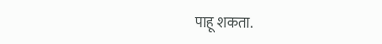पाहू शकता.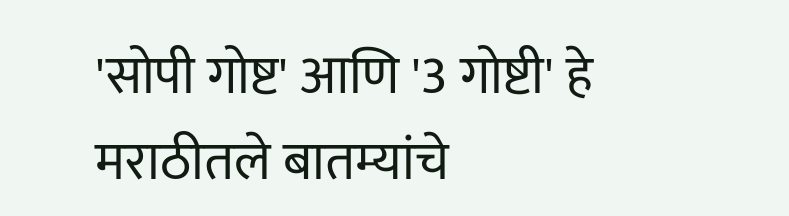'सोपी गोष्ट' आणि '3 गोष्टी' हे मराठीतले बातम्यांचे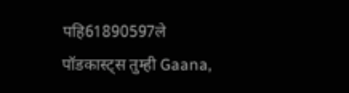पहि61890597ले पॉडकास्ट्स तुम्ही Gaana,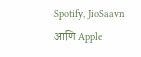Spotify, JioSaavn आणि Apple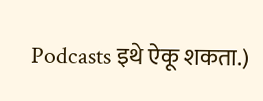Podcasts इथे ऐकू शकता.)